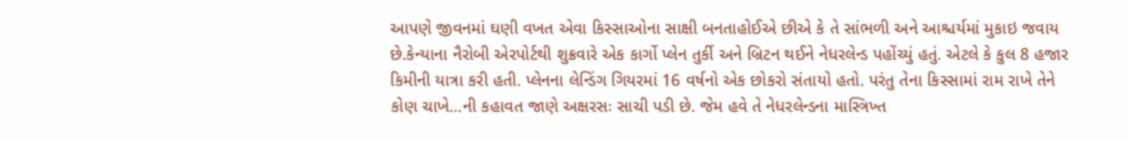આપણે જીવનમાં ઘણી વખત એવા કિસ્સાઓના સાક્ષી બનતાહોઈએ છીએ કે તે સાંભળી અને આશ્ચર્યમાં મુકાઇ જવાય છે.કેન્યાના નૈરોબી એરપોર્ટથી શુક્રવારે એક કાર્ગો પ્લેન તુર્કી અને બ્રિટન થઈને નેધરલેન્ડ પહોંચ્યું હતું. એટલે કે કુલ 8 હજાર કિમીની યાત્રા કરી હતી. પ્લેનના લેન્ડિંગ ગિયરમાં 16 વર્ષનો એક છોકરો સંતાયો હતો. પરંતુ તેના કિસ્સામાં રામ રાખે તેને કોણ ચાખે…ની કહાવત જાણે અક્ષરસઃ સાચી પડી છે. જેમ હવે તે નેધરલેન્ડના માસ્ત્રિખ્ત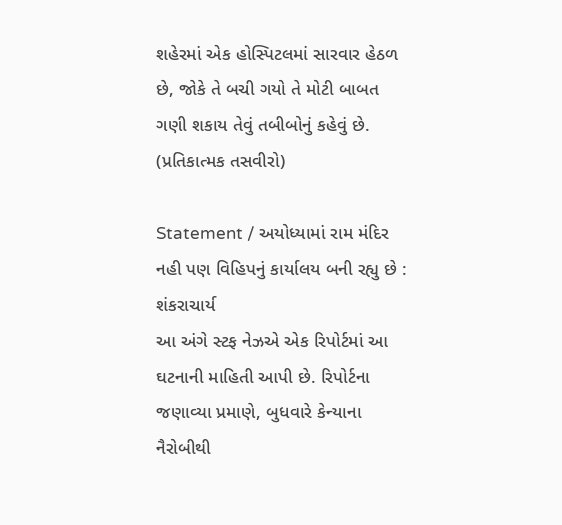શહેરમાં એક હોસ્પિટલમાં સારવાર હેઠળ છે, જોકે તે બચી ગયો તે મોટી બાબત ગણી શકાય તેવું તબીબોનું કહેવું છે. (પ્રતિકાત્મક તસવીરો)

Statement / અયોધ્યામાં રામ મંદિર નહી પણ વિહિપનું કાર્યાલય બની રહ્યુ છે : શંકરાચાર્ય
આ અંગે સ્ટફ નેઝએ એક રિપોર્ટમાં આ ઘટનાની માહિતી આપી છે. રિપોર્ટના જણાવ્યા પ્રમાણે, બુધવારે કેન્યાના નૈરોબીથી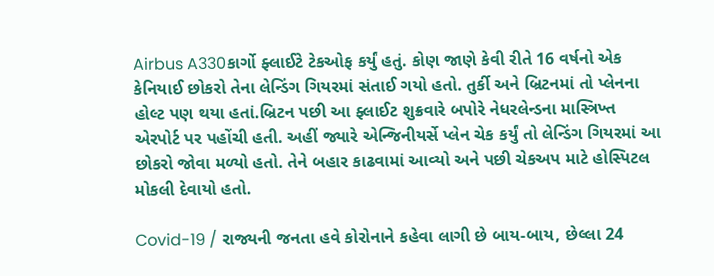Airbus A330કાર્ગો ફ્લાઈટે ટેકઓફ કર્યું હતું. કોણ જાણે કેવી રીતે 16 વર્ષનો એક કેનિયાઈ છોકરો તેના લેન્ડિંગ ગિયરમાં સંતાઈ ગયો હતો. તુર્કી અને બ્રિટનમાં તો પ્લેનના હોલ્ટ પણ થયા હતાં.બ્રિટન પછી આ ફ્લાઈટ શુક્રવારે બપોરે નેધરલેન્ડના માસ્ત્રિખ્ત એરપોર્ટ પર પહોંચી હતી. અહીં જ્યારે એન્જિનીયર્સે પ્લેન ચેક કર્યું તો લેન્ડિંગ ગિયરમાં આ છોકરો જોવા મળ્યો હતો. તેને બહાર કાઢવામાં આવ્યો અને પછી ચેકઅપ માટે હોસ્પિટલ મોકલી દેવાયો હતો.

Covid-19 / રાજ્યની જનતા હવે કોરોનાને કહેવા લાગી છે બાય-બાય, છેલ્લા 24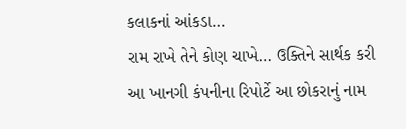કલાકનાં આંકડા…
રામ રાખે તેને કોણ ચાખે… ઉક્તિને સાર્થક કરી
આ ખાનગી કંપનીના રિપોર્ટે આ છોકરાનું નામ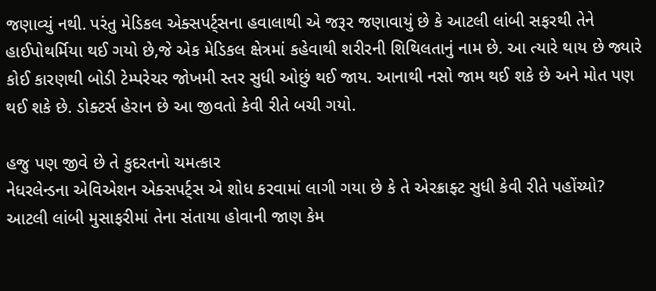જણાવ્યું નથી. પરંતુ મેડિકલ એક્સપર્ટ્સના હવાલાથી એ જરૂર જણાવાયું છે કે આટલી લાંબી સફરથી તેને હાઈપોથર્મિયા થઈ ગયો છે,જે એક મેડિકલ ક્ષેત્રમાં કહેવાથી શરીરની શિથિલતાનું નામ છે. આ ત્યારે થાય છે જ્યારે કોઈ કારણથી બોડી ટેમ્પરેચર જોખમી સ્તર સુધી ઓછું થઈ જાય. આનાથી નસો જામ થઈ શકે છે અને મોત પણ થઈ શકે છે. ડોક્ટર્સ હેરાન છે આ જીવતો કેવી રીતે બચી ગયો.

હજુ પણ જીવે છે તે કુદરતનો ચમત્કાર
નેધરલેન્ડના એવિએશન એક્સપર્ટ્સ એ શોધ કરવામાં લાગી ગયા છે કે તે એરક્રાફ્ટ સુધી કેવી રીતે પહોંચ્યો? આટલી લાંબી મુસાફરીમાં તેના સંતાયા હોવાની જાણ કેમ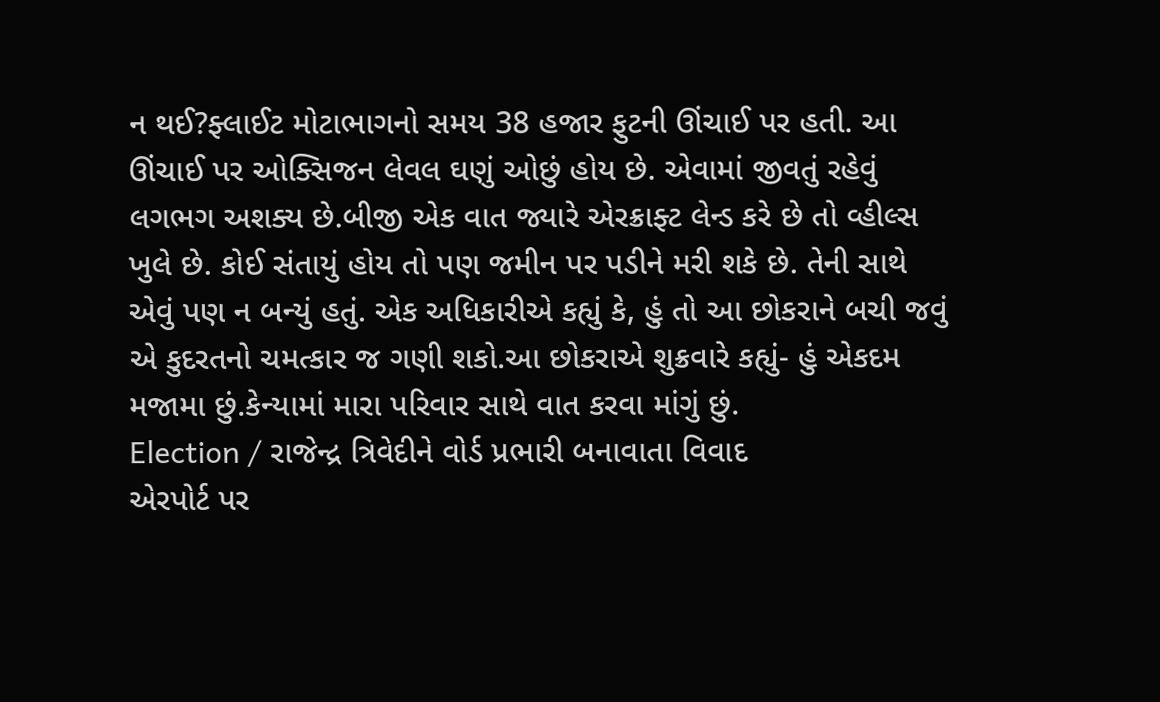ન થઈ?ફ્લાઈટ મોટાભાગનો સમય 38 હજાર ફુટની ઊંચાઈ પર હતી. આ ઊંચાઈ પર ઓક્સિજન લેવલ ઘણું ઓછું હોય છે. એવામાં જીવતું રહેવું લગભગ અશક્ય છે.બીજી એક વાત જ્યારે એરક્રાફ્ટ લેન્ડ કરે છે તો વ્હીલ્સ ખુલે છે. કોઈ સંતાયું હોય તો પણ જમીન પર પડીને મરી શકે છે. તેની સાથે એવું પણ ન બન્યું હતું. એક અધિકારીએ કહ્યું કે, હું તો આ છોકરાને બચી જવું એ કુદરતનો ચમત્કાર જ ગણી શકો.આ છોકરાએ શુક્રવારે કહ્યું- હું એકદમ મજામા છું.કેન્યામાં મારા પરિવાર સાથે વાત કરવા માંગું છું.
Election / રાજેન્દ્ર ત્રિવેદીને વોર્ડ પ્રભારી બનાવાતા વિવાદ
એરપોર્ટ પર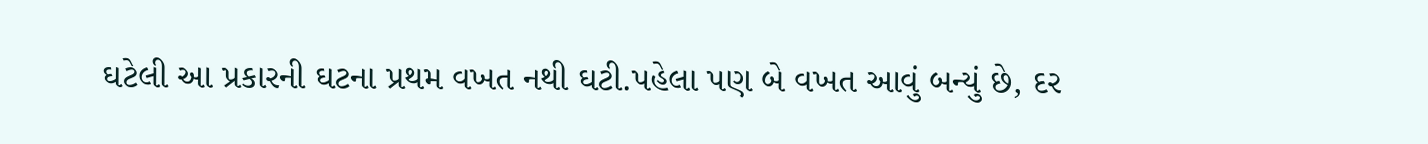ઘટેલી આ પ્રકારની ઘટના પ્રથમ વખત નથી ઘટી.પહેલા પણ બે વખત આવું બન્યું છે, દર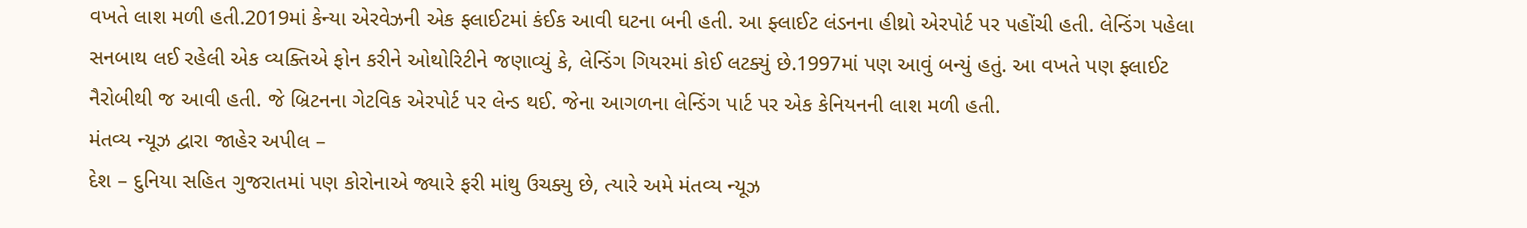વખતે લાશ મળી હતી.2019માં કેન્યા એરવેઝની એક ફ્લાઈટમાં કંઈક આવી ઘટના બની હતી. આ ફ્લાઈટ લંડનના હીથ્રો એરપોર્ટ પર પહોંચી હતી. લેન્ડિંગ પહેલા સનબાથ લઈ રહેલી એક વ્યક્તિએ ફોન કરીને ઓથોરિટીને જણાવ્યું કે, લેન્ડિંગ ગિયરમાં કોઈ લટક્યું છે.1997માં પણ આવું બન્યું હતું. આ વખતે પણ ફ્લાઈટ નૈરોબીથી જ આવી હતી. જે બ્રિટનના ગેટવિક એરપોર્ટ પર લેન્ડ થઈ. જેના આગળના લેન્ડિંગ પાર્ટ પર એક કેનિયનની લાશ મળી હતી.
મંતવ્ય ન્યૂઝ દ્વારા જાહેર અપીલ –
દેશ – દુનિયા સહિત ગુજરાતમાં પણ કોરોનાએ જ્યારે ફરી માંથુ ઉચક્યુ છે, ત્યારે અમે મંતવ્ય ન્યૂઝ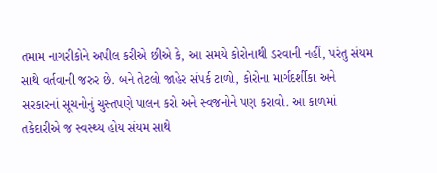તમામ નાગરીકોને અપીલ કરીએ છીએ કે, આ સમયે કોરોનાથી ડરવાની નહીં, પરંતુ સંયમ સાથે વર્તવાની જરુર છે. બને તેટલો જાહેર સંપર્ક ટાળો, કોરોના માર્ગદર્શીકા અને સરકારનાં સૂચનોનું ચુસ્તપણે પાલન કરો અને સ્વજનોને પણ કરાવો. આ કાળમાં તકેદારીએ જ સ્વસ્થ્ય હોય સંયમ સાથે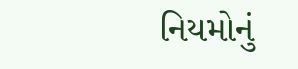નિયમોનું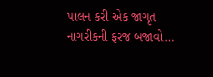પાલન કરી એક જાગૃત નાગરીકની ફરજ બજાવો…